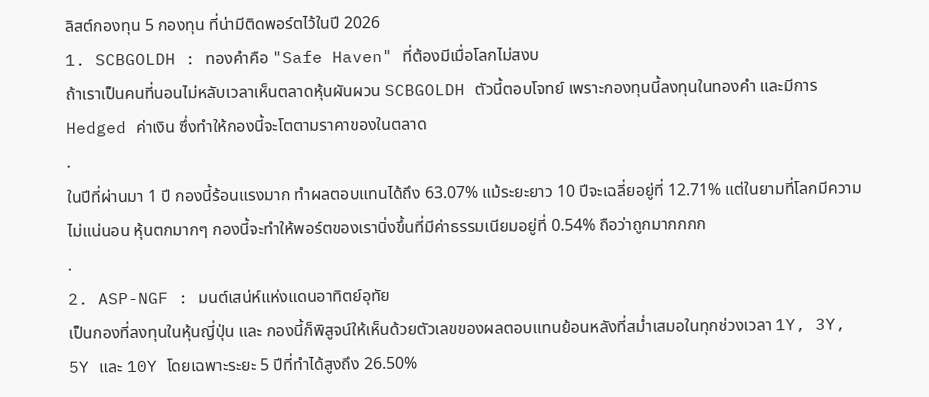ลิสต์กองทุน 5 กองทุน ที่น่ามีติดพอร์ตไว้ในปี 2026
1. SCBGOLDH : ทองคำคือ "Safe Haven" ที่ต้องมีเมื่อโลกไม่สงบ
ถ้าเราเป็นคนที่นอนไม่หลับเวลาเห็นตลาดหุ้นผันผวน SCBGOLDH ตัวนี้ตอบโจทย์ เพราะกองทุนนี้ลงทุนในทองคำ และมีการ Hedged ค่าเงิน ซึ่งทำให้กองนี้จะโตตามราคาของในตลาด
.
ในปีที่ผ่านมา 1 ปี กองนี้ร้อนแรงมาก ทำผลตอบแทนได้ถึง 63.07% แม้ระยะยาว 10 ปีจะเฉลี่ยอยู่ที่ 12.71% แต่ในยามที่โลกมีความไม่แน่นอน หุ้นตกมากๆ กองนี้จะทำให้พอร์ตของเรานิ่งขึ้นที่มีค่าธรรมเนียมอยู่ที่ 0.54% ถือว่าถูกมากกกก
.
2. ASP-NGF : มนต์เสน่ห์แห่งแดนอาทิตย์อุทัย
เป็นกองที่ลงทุนในหุ้นญี่ปุ่น และ กองนี้ก็พิสูจน์ให้เห็นด้วยตัวเลขของผลตอบแทนย้อนหลังที่สม่ำเสมอในทุกช่วงเวลา 1Y, 3Y, 5Y และ 10Y โดยเฉพาะระยะ 5 ปีที่ทำได้สูงถึง 26.50%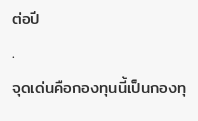ต่อปี
.
จุดเด่นคือกองทุนนี้เป็นกองทุ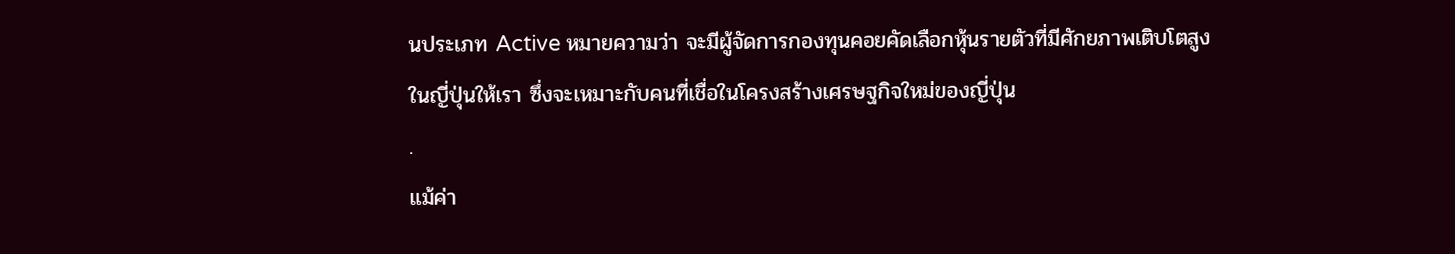นประเภท Active หมายความว่า จะมีผู้จัดการกองทุนคอยคัดเลือกหุ้นรายตัวที่มีศักยภาพเติบโตสูงในญี่ปุ่นให้เรา ซึ่งจะเหมาะกับคนที่เชื่อในโครงสร้างเศรษฐกิจใหม่ของญี่ปุ่น
.
แม้ค่า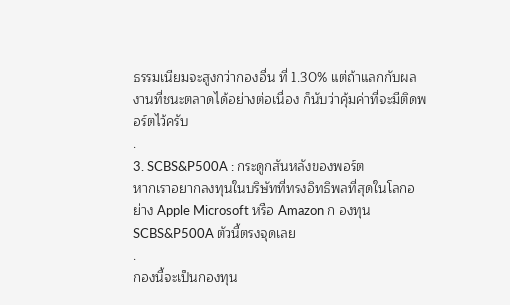ธรรมเนียมจะสูงกว่ากองอื่น ที่ 1.30% แต่ถ้าแลกกับผลงานที่ชนะตลาดได้อย่างต่อเนื่อง ก็นับว่าคุ้มค่าที่จะมีติดพอร์ตไว้ครับ
.
3. SCBS&P500A : กระดูกสันหลังของพอร์ต
หากเราอยากลงทุนในบริษัทที่ทรงอิทธิพลที่สุดในโลกอย่าง Apple Microsoft หรือ Amazon ก องทุน SCBS&P500A ตัวนี้ตรงจุดเลย
.
กองนี้จะเป็นกองทุน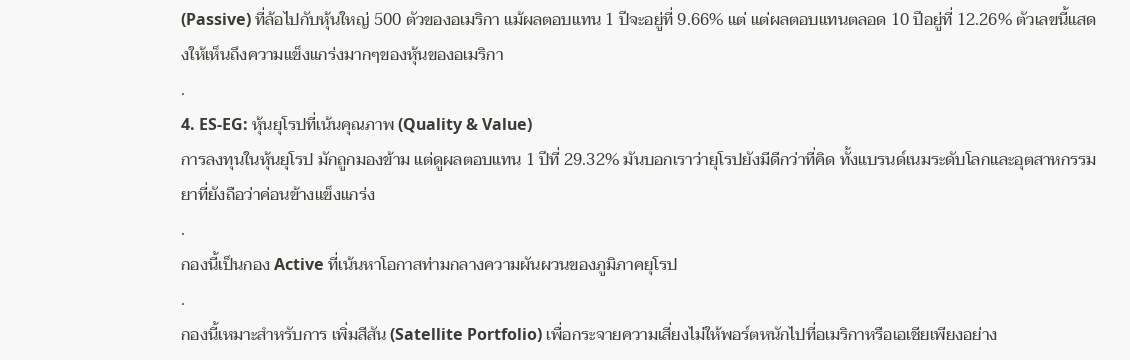(Passive) ที่ล้อไปกับหุ้นใหญ่ 500 ตัวของอเมริกา แม้ผลตอบแทน 1 ปีจะอยู่ที่ 9.66% แต่ แต่ผลตอบแทนตลอด 10 ปีอยู่ที่ 12.26% ตัวเลขนี้แสดงให้เห็นถึงความแข็งแกร่งมากๆของหุ้นของอเมริกา
.
4. ES-EG: หุ้นยุโรปที่เน้นคุณภาพ (Quality & Value)
การลงทุนในหุ้นยุโรป มักถูกมองข้าม แต่ดูผลตอบแทน 1 ปีที่ 29.32% มันบอกเราว่ายุโรปยังมีดีกว่าที่คิด ทั้งแบรนด์เนมระดับโลกและอุตสาหกรรมยาที่ยังถือว่าค่อนข้างแข็งแกร่ง
.
กองนี้เป็นกอง Active ที่เน้นหาโอกาสท่ามกลางความผันผวนของภูมิภาคยุโรป
.
กองนี้เหมาะสำหรับการ เพิ่มสีสัน (Satellite Portfolio) เพื่อกระจายความเสี่ยงไม่ให้พอร์ตหนักไปที่อเมริกาหรือเอเชียเพียงอย่าง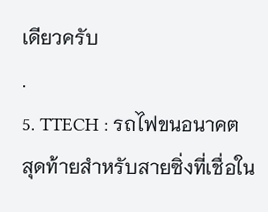เดียวครับ
.
5. TTECH : รถไฟขนอนาคต
สุดท้ายสำหรับสายซิ่งที่เชื่อใน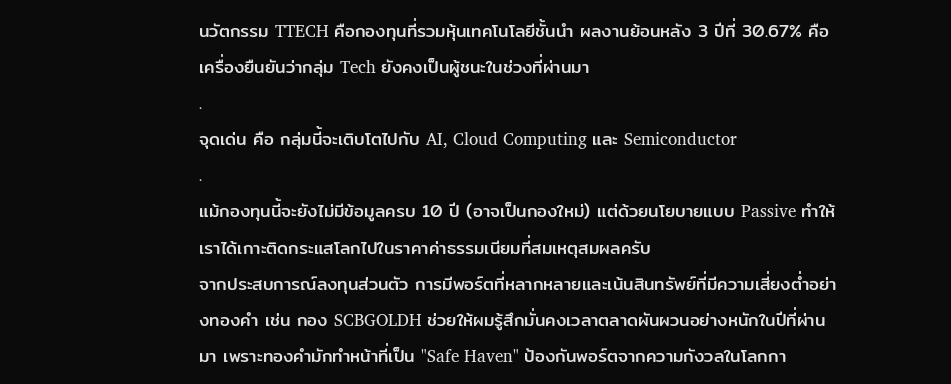นวัตกรรม TTECH คือกองทุนที่รวมหุ้นเทคโนโลยีชั้นนำ ผลงานย้อนหลัง 3 ปีที่ 30.67% คือเครื่องยืนยันว่ากลุ่ม Tech ยังคงเป็นผู้ชนะในช่วงที่ผ่านมา
.
จุดเด่น คือ กลุ่มนี้จะเติบโตไปกับ AI, Cloud Computing และ Semiconductor
.
แม้กองทุนนี้จะยังไม่มีข้อมูลครบ 10 ปี (อาจเป็นกองใหม่) แต่ด้วยนโยบายแบบ Passive ทำให้เราได้เกาะติดกระแสโลกไปในราคาค่าธรรมเนียมที่สมเหตุสมผลครับ
จากประสบการณ์ลงทุนส่วนตัว การมีพอร์ตที่หลากหลายและเน้นสินทรัพย์ที่มีความเสี่ยงต่ำอย่างทองคำ เช่น กอง SCBGOLDH ช่วยให้ผมรู้สึกมั่นคงเวลาตลาดผันผวนอย่างหนักในปีที่ผ่านมา เพราะทองคำมักทำหน้าที่เป็น "Safe Haven" ป้องกันพอร์ตจากความกังวลในโลกกา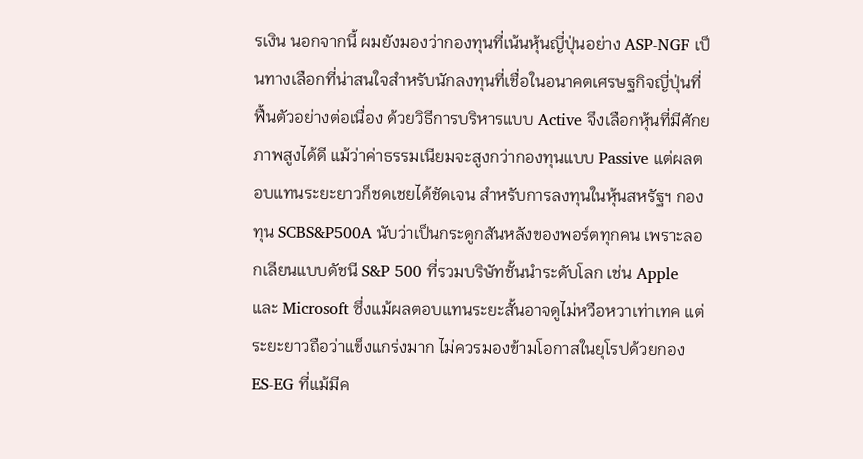รเงิน นอกจากนี้ ผมยังมองว่ากองทุนที่เน้นหุ้นญี่ปุ่นอย่าง ASP-NGF เป็นทางเลือกที่น่าสนใจสำหรับนักลงทุนที่เชื่อในอนาคตเศรษฐกิจญี่ปุ่นที่ฟื้นตัวอย่างต่อเนื่อง ด้วยวิธีการบริหารแบบ Active จึงเลือกหุ้นที่มีศักยภาพสูงได้ดี แม้ว่าค่าธรรมเนียมจะสูงกว่ากองทุนแบบ Passive แต่ผลตอบแทนระยะยาวก็ชดเชยได้ชัดเจน สำหรับการลงทุนในหุ้นสหรัฐฯ กองทุน SCBS&P500A นับว่าเป็นกระดูกสันหลังของพอร์ตทุกคน เพราะลอกเลียนแบบดัชนี S&P 500 ที่รวมบริษัทชั้นนำระดับโลก เช่น Apple และ Microsoft ซึ่งแม้ผลตอบแทนระยะสั้นอาจดูไม่หวือหวาเท่าเทค แต่ระยะยาวถือว่าแข็งแกร่งมาก ไม่ควรมองข้ามโอกาสในยุโรปด้วยกอง ES-EG ที่แม้มีค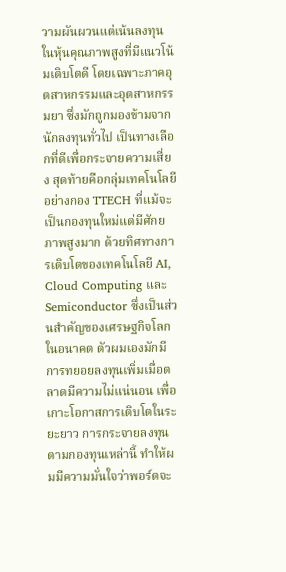วามผันผวนแต่เน้นลงทุนในหุ้นคุณภาพสูงที่มีแนวโน้มเติบโตดี โดยเฉพาะภาคอุตสาหกรรมและอุตสาหกรรมยา ซึ่งมักถูกมองข้ามจากนักลงทุนทั่วไป เป็นทางเลือกที่ดีเพื่อกระจายความเสี่ยง สุดท้ายคือกลุ่มเทคโนโลยีอย่างกอง TTECH ที่แม้จะเป็นกองทุนใหม่แต่มีศักยภาพสูงมาก ด้วยทิศทางการเติบโตของเทคโนโลยี AI, Cloud Computing และ Semiconductor ซึ่งเป็นส่วนสำคัญของเศรษฐกิจโลกในอนาคต ตัวผมเองมักมีการทยอยลงทุนเพิ่มเมื่อตลาดมีความไม่แน่นอน เพื่อเกาะโอกาสการเติบโตในระยะยาว การกระจายลงทุนตามกองทุนเหล่านี้ ทำให้ผมมีความมั่นใจว่าพอร์ตจะ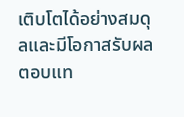เติบโตได้อย่างสมดุลและมีโอกาสรับผลตอบแท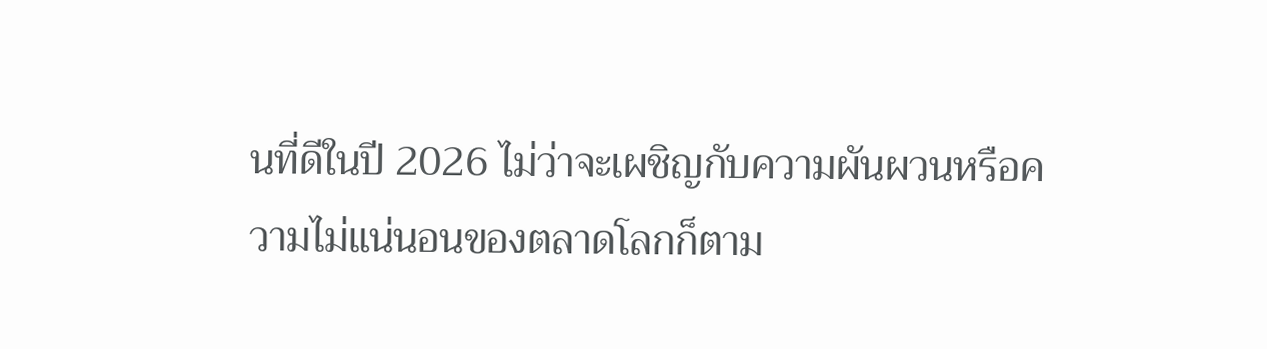นที่ดีในปี 2026 ไม่ว่าจะเผชิญกับความผันผวนหรือความไม่แน่นอนของตลาดโลกก็ตาม